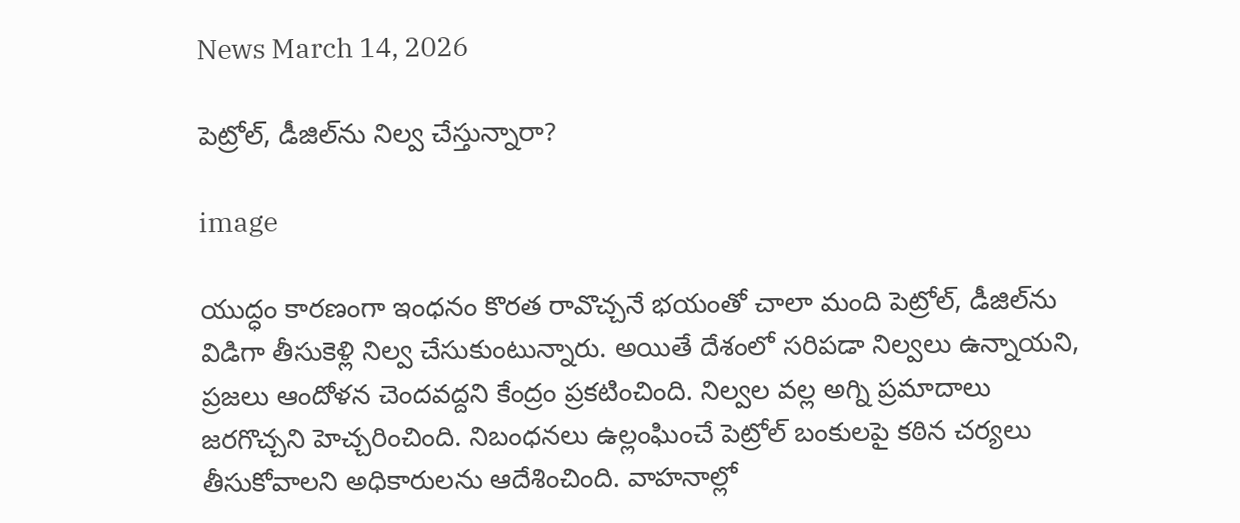News March 14, 2026

పెట్రోల్, డీజిల్‌ను నిల్వ చేస్తున్నారా?

image

యుద్ధం కారణంగా ఇంధనం కొరత రావొచ్చనే భయంతో చాలా మంది పెట్రోల్, డీజిల్‌ను విడిగా తీసుకెళ్లి నిల్వ చేసుకుంటున్నారు. అయితే దేశంలో సరిపడా నిల్వలు ఉన్నాయని, ప్రజలు ఆందోళన చెందవద్దని కేంద్రం ప్రకటించింది. నిల్వల వల్ల అగ్ని ప్రమాదాలు జరగొచ్చని హెచ్చరించింది. నిబంధనలు ఉల్లంఘించే పెట్రోల్ బంకులపై కఠిన చర్యలు తీసుకోవాలని అధికారులను ఆదేశించింది. వాహనాల్లో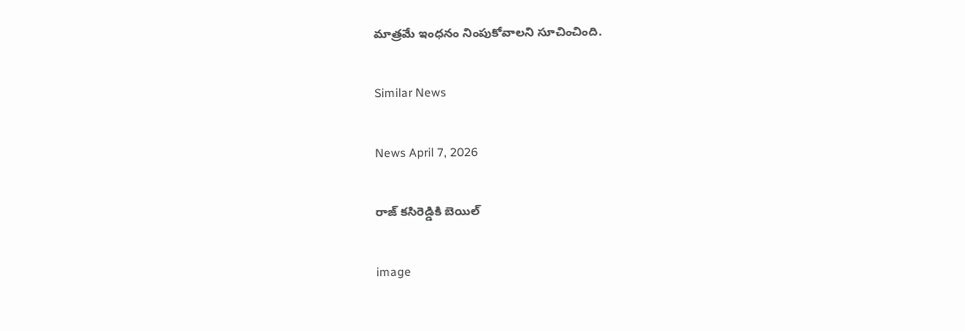మాత్రమే ఇంధనం నింపుకోవాలని సూచించింది.

Similar News

News April 7, 2026

రాజ్ కసిరెడ్డికి బెయిల్

image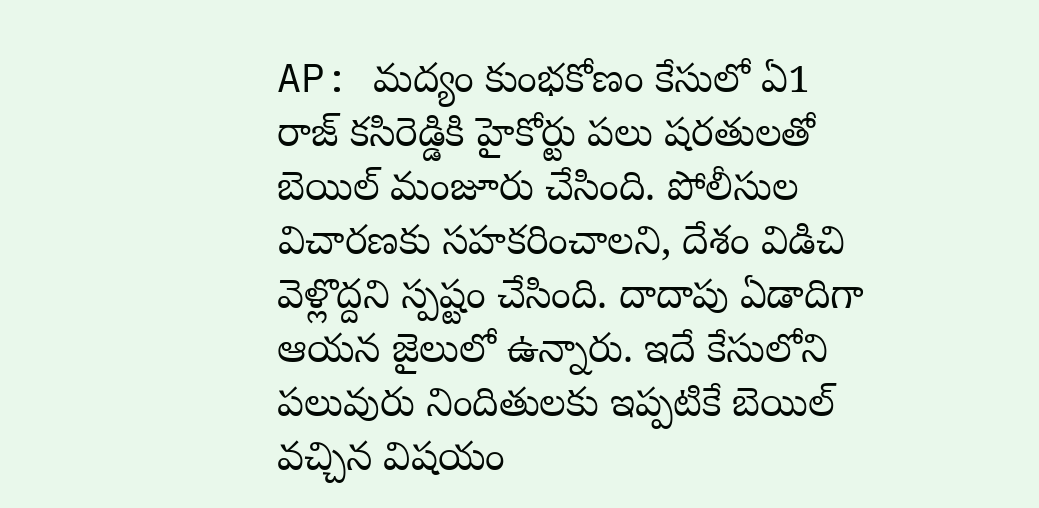AP: మద్యం కుంభకోణం కేసులో ఏ1 రాజ్ కసిరెడ్డికి హైకోర్టు పలు షరతులతో బెయిల్ మంజూరు చేసింది. పోలీసుల విచారణకు సహకరించాలని, దేశం విడిచి వెళ్లొద్దని స్పష్టం చేసింది. దాదాపు ఏడాదిగా ఆయన జైలులో ఉన్నారు. ఇదే కేసులోని పలువురు నిందితులకు ఇప్పటికే బెయిల్ వచ్చిన విషయం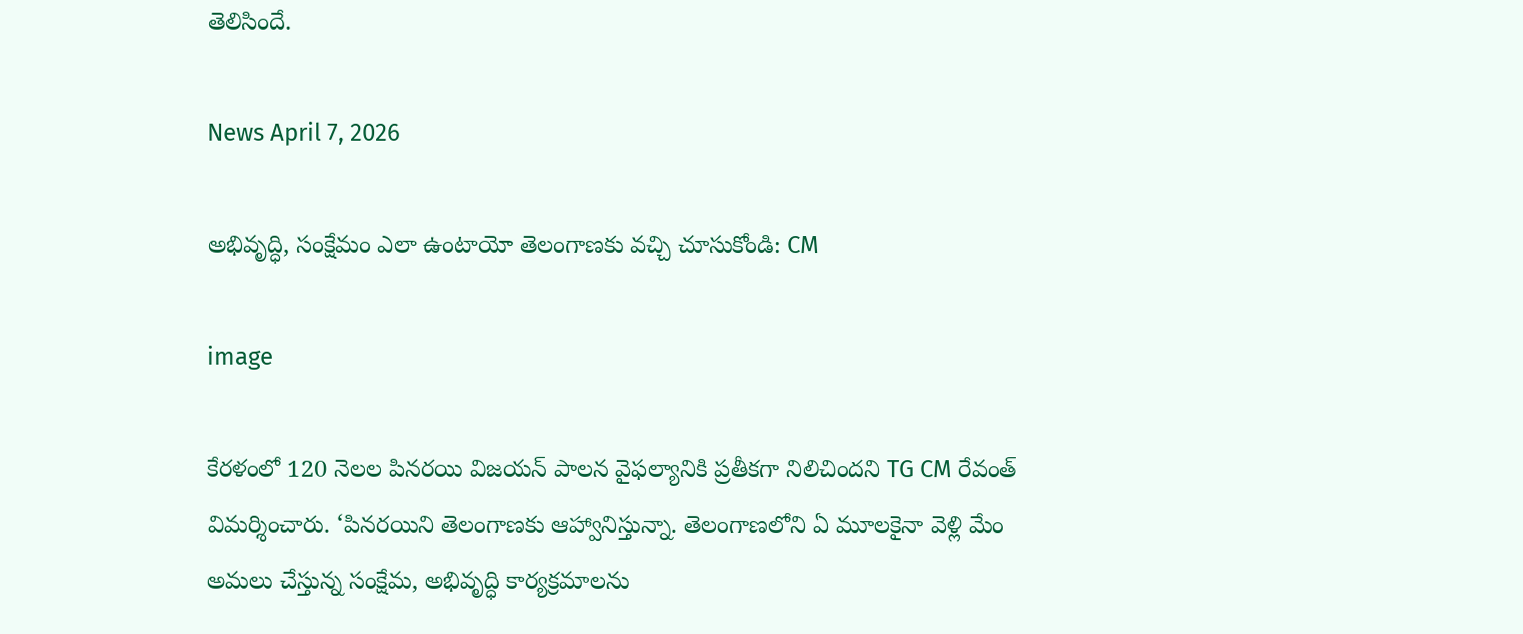తెలిసిందే.

News April 7, 2026

అభివృద్ధి, సంక్షేమం ఎలా ఉంటాయో తెలంగాణకు వచ్చి చూసుకోండి: CM

image

కేరళంలో 120 నెల‌ల పినరయి విజ‌య‌న్ పాల‌న వైఫ‌ల్యానికి ప్ర‌తీక‌గా నిలిచిందని TG CM రేవంత్ విమర్శించారు. ‘పిన‌రయిని తెలంగాణ‌కు ఆహ్వానిస్తున్నా. తెలంగాణ‌లోని ఏ మూల‌కైనా వెళ్లి మేం అమ‌లు చేస్తున్న సంక్షేమ‌, అభివృద్ధి కార్య‌క్ర‌మాల‌ను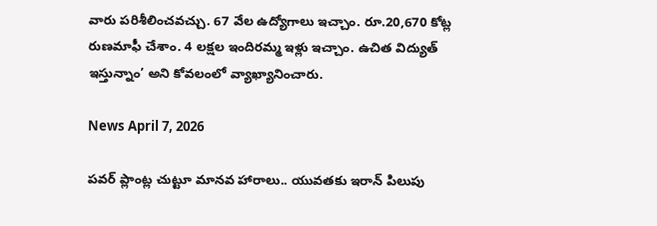వారు ప‌రిశీలించ‌వ‌చ్చు. 67 వేల ఉద్యోగాలు ఇచ్చాం. రూ.20,670 కోట్ల రుణ‌మాఫీ చేశాం. 4 ల‌క్ష‌ల ఇందిరమ్మ ఇళ్లు ఇచ్చాం. ఉచిత విద్యుత్ ఇస్తున్నాం’ అని కోవ‌లంలో వ్యాఖ్యానించారు.

News April 7, 2026

పవర్ ప్లాంట్ల చుట్టూ మానవ హారాలు.. యువతకు ఇరాన్ పిలుపు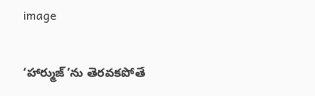image

‘హార్ముజ్‌’ను తెరవకపోతే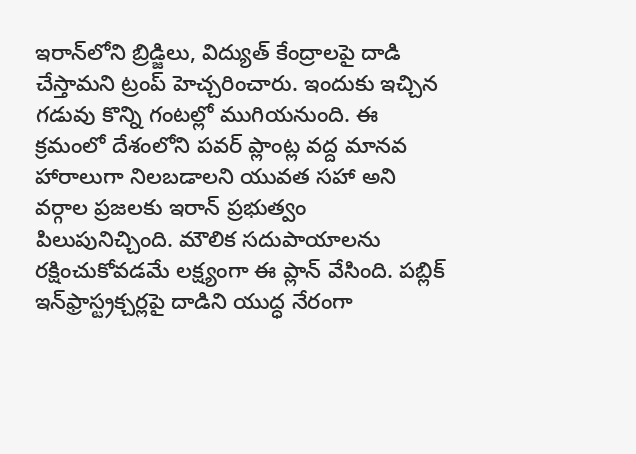ఇరాన్‌లోని బ్రిడ్జిలు, విద్యుత్ కేంద్రాలపై దాడి చేస్తామని ట్రంప్ హెచ్చరించారు. ఇందుకు ఇచ్చిన గడువు కొన్ని గంటల్లో ముగియనుంది. ఈ క్రమంలో దేశంలోని పవర్ ప్లాంట్ల వద్ద మానవ హారాలుగా నిలబడాలని యువత సహా అని వర్గాల ప్రజలకు ఇరాన్ ప్రభుత్వం పిలుపునిచ్చింది. మౌలిక సదుపాయాలను రక్షించుకోవడమే లక్ష్యంగా ఈ ప్లాన్ వేసింది. పబ్లిక్ ఇన్‌ఫ్రాస్ట్రక్చర్లపై దాడిని యుద్ధ నేరంగా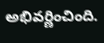అభివర్ణించింది.